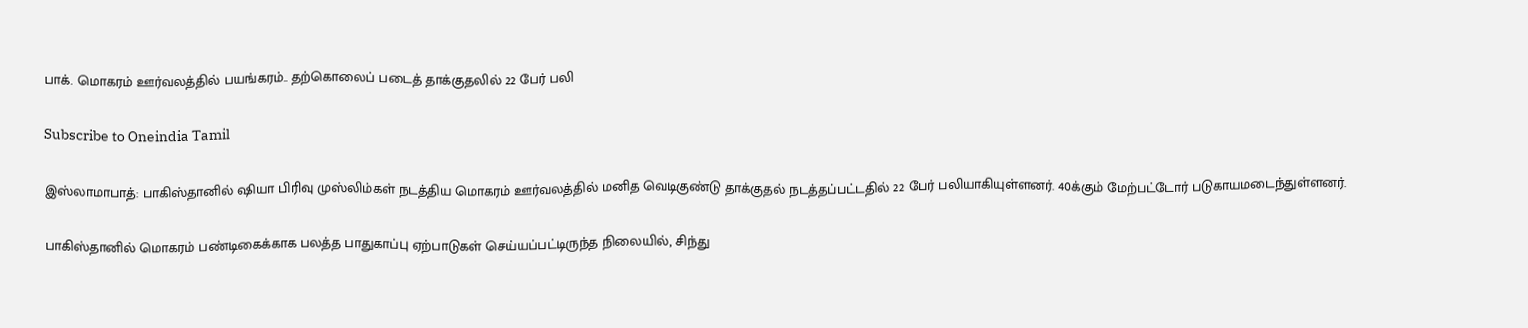பாக். மொகரம் ஊர்வலத்தில் பயங்கரம்.. தற்கொலைப் படைத் தாக்குதலில் 22 பேர் பலி

Subscribe to Oneindia Tamil

இஸ்லாமாபாத்: பாகிஸ்தானில் ஷியா பிரிவு முஸ்லிம்கள் நடத்திய மொகரம் ஊர்வலத்தில் மனித வெடிகுண்டு தாக்குதல் நடத்தப்பட்டதில் 22 பேர் பலியாகியுள்ளனர். 40க்கும் மேற்பட்டோர் படுகாயமடைந்துள்ளனர்.

பாகிஸ்தானில் மொகரம் பண்டிகைக்காக பலத்த பாதுகாப்பு ஏற்பாடுகள் செய்யப்பட்டிருந்த நிலையில், சிந்து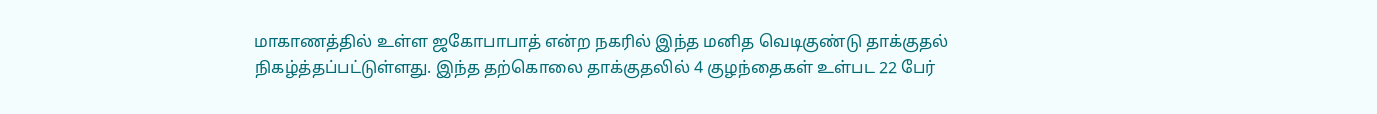மாகாணத்தில் உள்ள ஜகோபாபாத் என்ற நகரில் இந்த மனித வெடிகுண்டு தாக்குதல் நிகழ்த்தப்பட்டுள்ளது. இந்த தற்கொலை தாக்குதலில் 4 குழந்தைகள் உள்பட 22 பேர்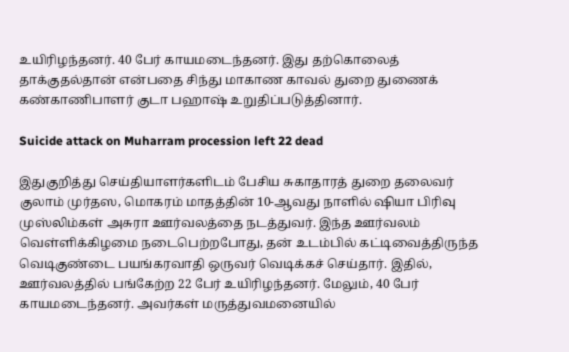உயிரிழந்தனர். 40 பேர் காயமடைந்தனர். இது தற்கொலைத் தாக்குதல்தான் என்பதை சிந்து மாகாண காவல் துறை துணைக் கண்காணிபாளர் குடா பஹாஷ் உறுதிப்படுத்தினார்.

Suicide attack on Muharram procession left 22 dead

இதுகுறித்து செய்தியாளர்களிடம் பேசிய சுகாதாரத் துறை தலைவர் குலாம் முர்தஸ, மொகரம் மாதத்தின் 10-ஆவது நாளில் ஷியா பிரிவு முஸ்லிம்கள் அசுரா ஊர்வலத்தை நடத்துவர். இந்த ஊர்வலம் வெள்ளிக்கிழமை நடைபெற்றபோது, தன் உடம்பில் கட்டிவைத்திருந்த வெடிகுண்டை பயங்கரவாதி ஒருவர் வெடிக்கச் செய்தார். இதில், ஊர்வலத்தில் பங்கேற்ற 22 பேர் உயிரிழந்தனர். மேலும், 40 பேர் காயமடைந்தனர். அவர்கள் மருத்துவமனையில்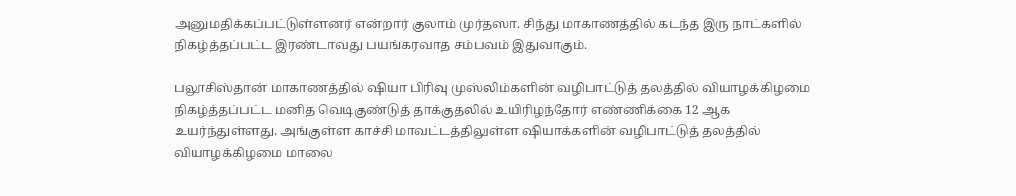அனுமதிக்கப்பட்டுள்ளனர் என்றார் குலாம் முர்தஸா. சிந்து மாகாணத்தில் கடந்த இரு நாட்களில் நிகழ்த்தப்பட்ட இரண்டாவது பயங்கரவாத சம்பவம் இதுவாகும்.

பலூசிஸ்தான் மாகாணத்தில் ஷியா பிரிவு முஸ்லிம்களின் வழிபாட்டுத் தலத்தில் வியாழக்கிழமை நிகழ்த்தப்பட்ட மனித வெடிகுண்டுத் தாக்குதலில் உயிரிழந்தோர் எண்ணிக்கை 12 ஆக உயர்ந்துள்ளது. அங்குள்ள காச்சி மாவட்டத்திலுள்ள ஷியாக்களின் வழிபாட்டுத் தலத்தில் வியாழக்கிழமை மாலை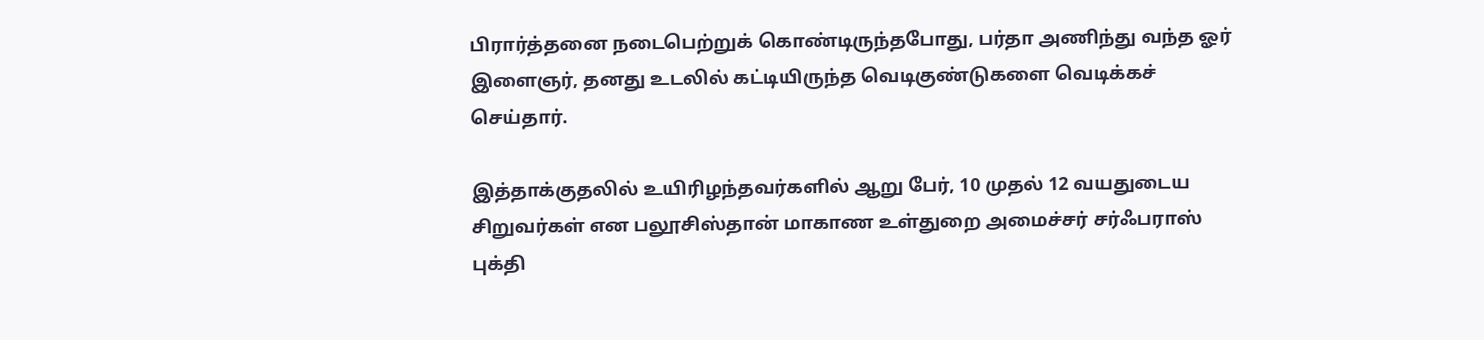பிரார்த்தனை நடைபெற்றுக் கொண்டிருந்தபோது, பர்தா அணிந்து வந்த ஓர் இளைஞர், தனது உடலில் கட்டியிருந்த வெடிகுண்டுகளை வெடிக்கச் செய்தார்.

இத்தாக்குதலில் உயிரிழந்தவர்களில் ஆறு பேர், 10 முதல் 12 வயதுடைய சிறுவர்கள் என பலூசிஸ்தான் மாகாண உள்துறை அமைச்சர் சர்ஃபராஸ் புக்தி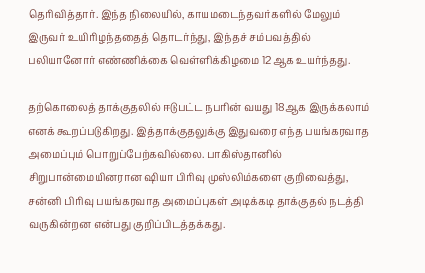தெரிவித்தார். இந்த நிலையில், காயமடைந்தவர்களில் மேலும் இருவர் உயிரிழந்ததைத் தொடர்ந்து, இந்தச் சம்பவத்தில் பலியானோர் எண்ணிக்கை வெள்ளிக்கிழமை 12ஆக உயர்ந்தது.

தற்கொலைத் தாக்குதலில் ஈடுபட்ட நபரின் வயது 18ஆக இருக்கலாம் எனக் கூறப்படுகிறது. இத்தாக்குதலுக்கு இதுவரை எந்த பயங்கரவாத அமைப்பும் பொறுப்பேற்கவில்லை. பாகிஸ்தானில் சிறுபான்மையினரான ஷியா பிரிவு முஸ்லிம்களை குறிவைத்து, சன்னி பிரிவு பயங்கரவாத அமைப்புகள் அடிக்கடி தாக்குதல் நடத்தி வருகின்றன என்பது குறிப்பிடத்தக்கது.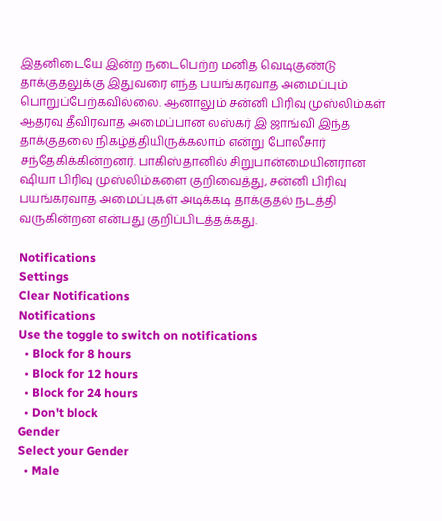இதனிடையே இன்ற நடைபெற்ற மனித வெடிகுண்டு தாக்குதலுக்கு இதுவரை எந்த பயங்கரவாத அமைப்பும் பொறுப்பேற்கவில்லை. ஆனாலும் சன்னி பிரிவு முஸ்லிம்கள் ஆதரவு தீவிரவாத அமைப்பான லஸ்கர் இ ஜாங்வி இந்த தாக்குதலை நிகழ்த்தியிருக்கலாம் என்று போலீசார் சந்தேகிக்கின்றனர். பாகிஸ்தானில் சிறுபான்மையினரான ஷியா பிரிவு முஸ்லிம்களை குறிவைத்து, சன்னி பிரிவு பயங்கரவாத அமைப்புகள் அடிக்கடி தாக்குதல் நடத்தி வருகின்றன என்பது குறிப்பிடத்தக்கது.

Notifications
Settings
Clear Notifications
Notifications
Use the toggle to switch on notifications
  • Block for 8 hours
  • Block for 12 hours
  • Block for 24 hours
  • Don't block
Gender
Select your Gender
  • Male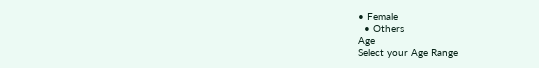• Female
  • Others
Age
Select your Age Range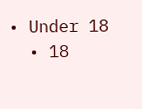• Under 18
  • 18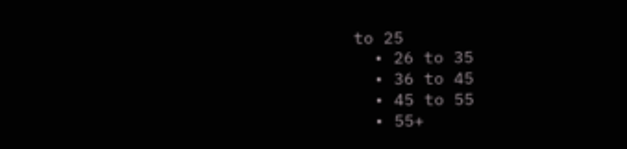to 25
  • 26 to 35
  • 36 to 45
  • 45 to 55
  • 55+